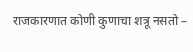राजकारणात कोणी कुणाचा शत्रू नसतो –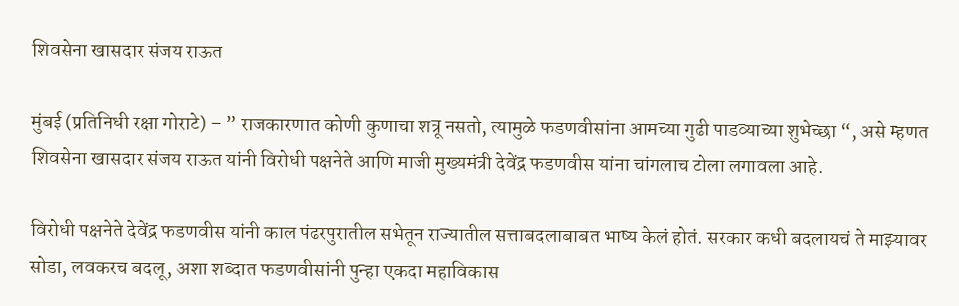शिवसेना खासदार संजय राऊत

मुंबई (प्रतिनिधी रक्षा गोराटे) – ” राजकारणात कोणी कुणाचा शत्रू नसतो, त्यामुळे फडणवीसांना आमच्या गुढी पाडव्याच्या शुभेच्छा “, असे म्हणत शिवसेना खासदार संजय राऊत यांनी विरोधी पक्षनेते आणि माजी मुख्यमंत्री देवेंद्र फडणवीस यांना चांगलाच टोला लगावला आहे.

विरोधी पक्षनेते देवेंद्र फडणवीस यांनी काल पंढरपुरातील सभेतून राज्यातील सत्ताबदलाबाबत भाष्य केलं होतं. सरकार कधी बदलायचं ते माझ्यावर सोडा, लवकरच बदलू, अशा शब्दात फडणवीसांनी पुन्हा एकदा महाविकास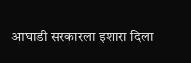आघाडी सरकारला इशारा दिला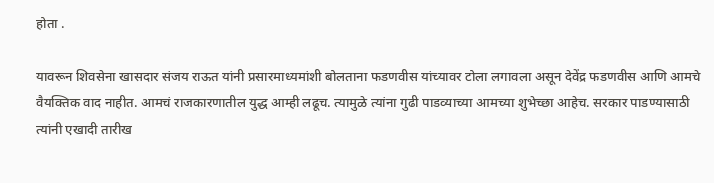होता .

यावरून शिवसेना खासदार संजय राऊत यांनी प्रसारमाध्यमांशी बोलताना फडणवीस यांच्यावर टोला लगावला असून देवेंद्र फडणवीस आणि आमचे वैयक्तिक वाद नाहीत. आमचं राजकारणातील युद्ध आम्ही लढूच. त्यामुळे त्यांना गुढी पाडव्याच्या आमच्या शुभेच्छा आहेच. सरकार पाडण्यासाठी त्यांनी एखादी तारीख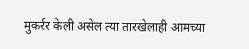मुकर्रर केली असेल त्या तारखेलाही आमच्या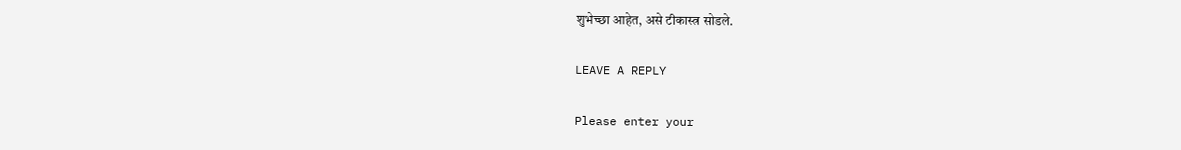शुभेच्छा आहेत, असे टीकास्त्र सोडले.

LEAVE A REPLY

Please enter your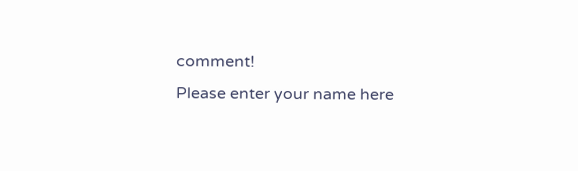comment!
Please enter your name here